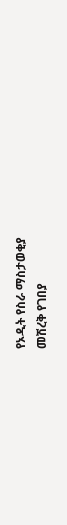የኦዲት የስራ ማስታወቂያ
መሽረቅ የገበያ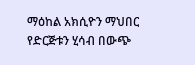ማዕከል አክሲዮን ማህበር የድርጅቱን ሂሳብ በውጭ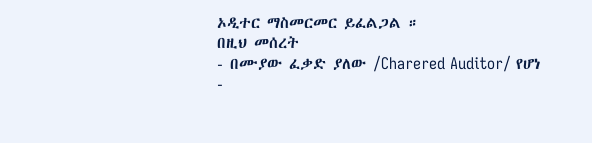ኦዲተር ማስመርመር ይፈልጋል ።
በዚህ መሰረት
- በሙያው ፈቃድ ያለው /Charered Auditor/ የሆነ
-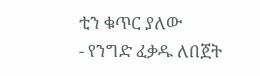ቲን ቁጥር ያለው
- የንግድ ፈቃዱ ለበጀት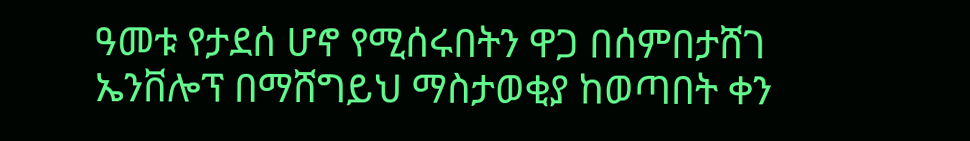ዓመቱ የታደሰ ሆኖ የሚሰሩበትን ዋጋ በሰምበታሸገ ኤንቨሎፕ በማሸግይህ ማስታወቂያ ከወጣበት ቀን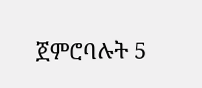ጀምሮባሉት 5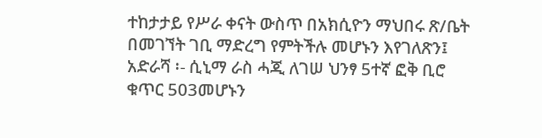ተከታታይ የሥራ ቀናት ውስጥ በአክሲዮን ማህበሩ ጽ/ቤት በመገኘት ገቢ ማድረግ የምትችሉ መሆኑን እየገለጽን፤
አድራሻ ፡- ሲኒማ ራስ ሓጂ ለገሠ ህንፃ 5ተኛ ፎቅ ቢሮ ቁጥር 503መሆኑን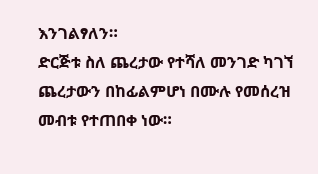እንገልፃለን።
ድርጅቱ ስለ ጨረታው የተሻለ መንገድ ካገኘ ጨረታውን በከፊልምሆነ በሙሉ የመሰረዝ መብቱ የተጠበቀ ነው።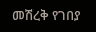መሽረቅ የገበያ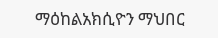ማዕከልአክሲዮን ማህበር